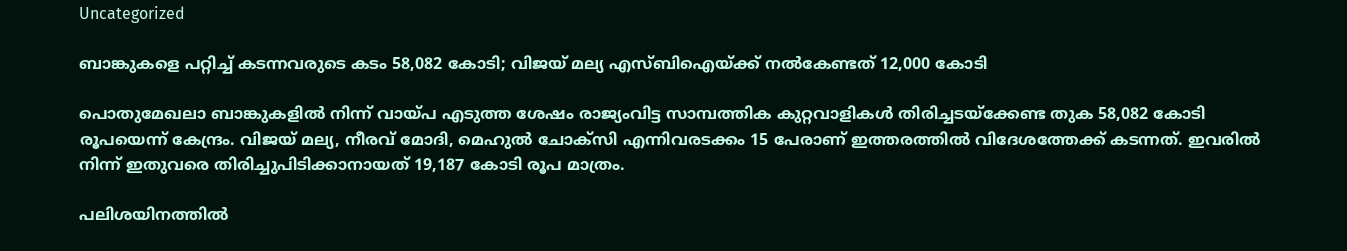Uncategorized

ബാങ്കുകളെ പറ്റിച്ച് കടന്നവരുടെ കടം 58,082 കോടി; വിജയ് മല്യ എസ്ബിഐയ്ക്ക് നൽകേണ്ടത് 12,000 കോടി

പൊതുമേഖലാ ബാങ്കുകളിൽ നിന്ന് വായ്പ എടുത്ത ശേഷം രാജ്യംവിട്ട സാമ്പത്തിക കുറ്റവാളികൾ തിരിച്ചടയ്ക്കേണ്ട തുക 58,082 കോടി രൂപയെന്ന് കേന്ദ്രം. വിജയ് മല്യ, നീരവ് മോദി, മെഹുല്‍ ചോക്സി എന്നിവരടക്കം 15 പേരാണ് ഇത്തരത്തില്‍ വിദേശത്തേക്ക് കടന്നത്. ഇവരിൽ നിന്ന് ഇതുവരെ തിരിച്ചുപിടിക്കാനായത്‌ 19,187 കോടി രൂപ മാത്രം.

പലിശയിനത്തിൽ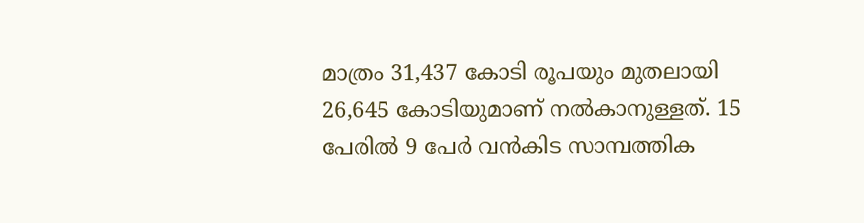മാത്രം 31,437 കോടി രൂപയും മുതലായി 26,645 കോടിയുമാണ് നൽകാനുള്ളത്. 15 പേരിൽ 9 പേർ വൻകിട സാമ്പത്തിക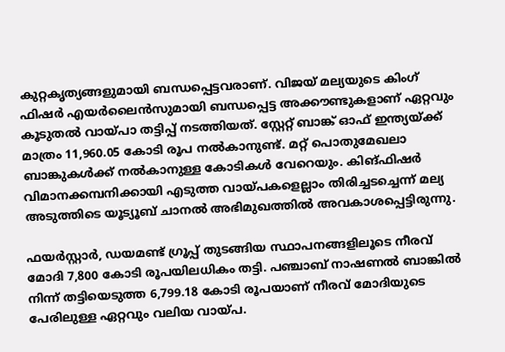കുറ്റകൃത്യങ്ങളുമായി ബന്ധപ്പെട്ടവരാണ്. വിജയ് മല്യയുടെ കിംഗ് ഫിഷർ എയർലൈൻസുമായി ബന്ധപ്പെട്ട അക്കൗണ്ടുകളാണ് ഏറ്റവും കൂടുതൽ വായ്പാ തട്ടിപ്പ് നടത്തിയത്. സ്റ്റേറ്റ് ബാങ്ക് ഓഫ് ഇന്ത്യയ്ക്ക് മാത്രം 11,960.05 കോടി രൂപ നല്‍കാനുണ്ട്. മറ്റ് പൊതുമേഖലാ ബാങ്കുകള്‍ക്ക് നല്‍കാനുള്ള കോടികള്‍ വേറെയും. കിങ്ഫിഷർ വിമാനക്കമ്പനിക്കായി എടുത്ത വായ്‌പകളെല്ലാം തിരിച്ചടച്ചെന്ന് മല്യ അടുത്തിടെ യൂട്യൂബ് ചാനല്‍ അഭിമുഖത്തില്‍ അവകാശപ്പെട്ടിരുന്നു.

ഫയർസ്റ്റാർ, ഡയമണ്ട് ഗ്രൂപ്പ് തുടങ്ങിയ സ്ഥാപനങ്ങളിലൂടെ നീരവ് മോദി 7,800 കോടി രൂപയിലധികം തട്ടി. പഞ്ചാബ് നാഷണൽ ബാങ്കില്‍ നിന്ന് തട്ടിയെടുത്ത 6,799.18 കോടി രൂപയാണ് നീരവ് മോദിയുടെ പേരിലുള്ള ഏറ്റവും വലിയ വായ്പ.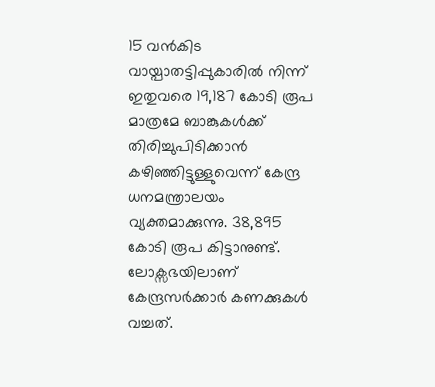15 വന്‍കിട വായ്പാതട്ടിപ്പുകാരില്‍ നിന്ന് ഇതുവരെ 19,187 കോടി രൂപ മാത്രമേ ബാങ്കുകൾക്ക് തിരിച്ചുപിടിക്കാൻ കഴിഞ്ഞിട്ടുള്ളുവെന്ന് കേന്ദ്ര ധനമന്ത്രാലയം വ്യക്തമാക്കുന്നു. 38,895 കോടി രൂപ കിട്ടാനുണ്ട്. ലോക്സഭയിലാണ് കേന്ദ്രസർക്കാർ കണക്കുകൾ വച്ചത്.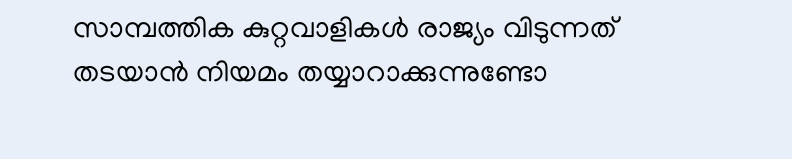സാമ്പത്തിക കുറ്റവാളികൾ രാജ്യം വിടുന്നത് തടയാൻ നിയമം തയ്യാറാക്കുന്നുണ്ടോ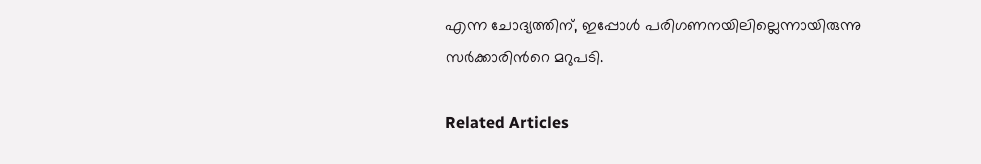എന്ന ചോദ്യത്തിന്, ഇപ്പോള്‍ പരിഗണനയിലില്ലെന്നായിരുന്നു സർക്കാരിന്‍റെ മറുപടി.

Related Articles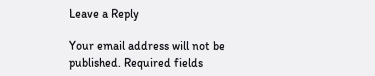Leave a Reply

Your email address will not be published. Required fields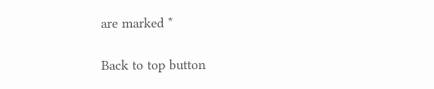are marked *

Back to top button